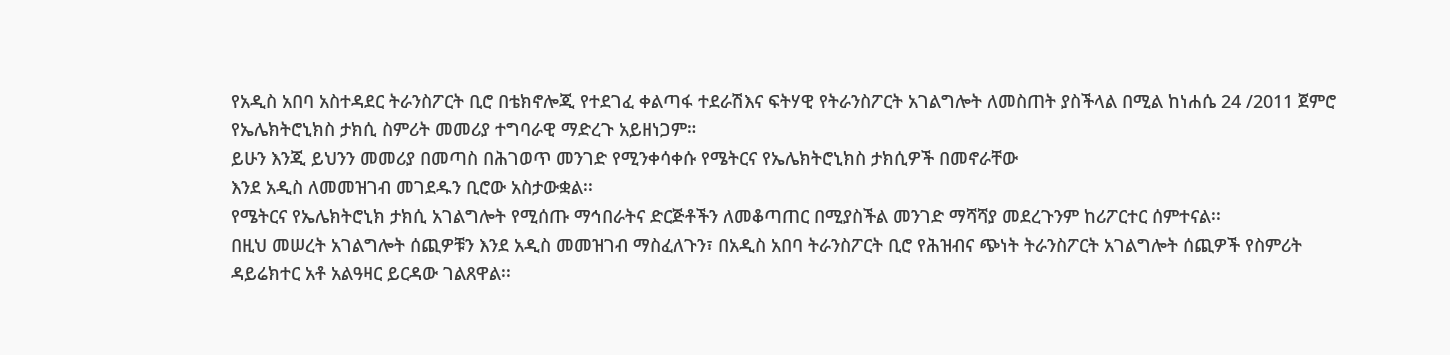የአዲስ አበባ አስተዳደር ትራንስፖርት ቢሮ በቴክኖሎጂ የተደገፈ ቀልጣፋ ተደራሽእና ፍትሃዊ የትራንስፖርት አገልግሎት ለመስጠት ያስችላል በሚል ከነሐሴ 24 /2011 ጀምሮ የኤሌክትሮኒክስ ታክሲ ስምሪት መመሪያ ተግባራዊ ማድረጉ አይዘነጋም።
ይሁን እንጂ ይህንን መመሪያ በመጣስ በሕገወጥ መንገድ የሚንቀሳቀሱ የሜትርና የኤሌክትሮኒክስ ታክሲዎች በመኖራቸው
እንደ አዲስ ለመመዝገብ መገደዱን ቢሮው አስታውቋል፡፡
የሜትርና የኤሌክትሮኒክ ታክሲ አገልግሎት የሚሰጡ ማኅበራትና ድርጅቶችን ለመቆጣጠር በሚያስችል መንገድ ማሻሻያ መደረጉንም ከሪፖርተር ሰምተናል፡፡
በዚህ መሠረት አገልግሎት ሰጪዎቹን እንደ አዲስ መመዝገብ ማስፈለጉን፣ በአዲስ አበባ ትራንስፖርት ቢሮ የሕዝብና ጭነት ትራንስፖርት አገልግሎት ሰጪዎች የስምሪት ዳይሬክተር አቶ አልዓዛር ይርዳው ገልጸዋል፡፡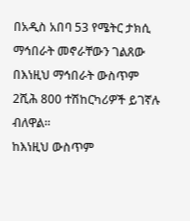በአዲስ አበባ 53 የሜትር ታክሲ ማኅበራት መኖራቸውን ገልጸው በእነዚህ ማኅበራት ውስጥም 2ሺሕ 800 ተሽከርካሪዎች ይገኛሉ ብለዋል፡፡
ከእነዚህ ውስጥም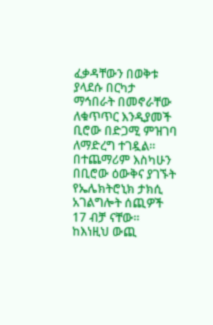ፈቃዳቸውን በወቅቱ ያላደሱ በርካታ ማኅበራት በመኖራቸው ለቁጥጥር እንዲያመች ቢሮው በድጋሚ ምዝገባ ለማድረግ ተገዷል፡፡
በተጨማሪም እስካሁን በቢሮው ዕውቅና ያገኙት የኤሌክትሮኒክ ታክሲ አገልግሎት ሰጪዎች 17 ብቻ ናቸው፡፡ ከእነዚህ ውጪ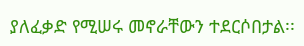ያለፈቃድ የሚሠሩ መኖራቸውን ተደርሶበታል፡፡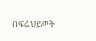በፍሬህይወት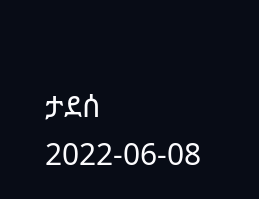ታደሰ
2022-06-08